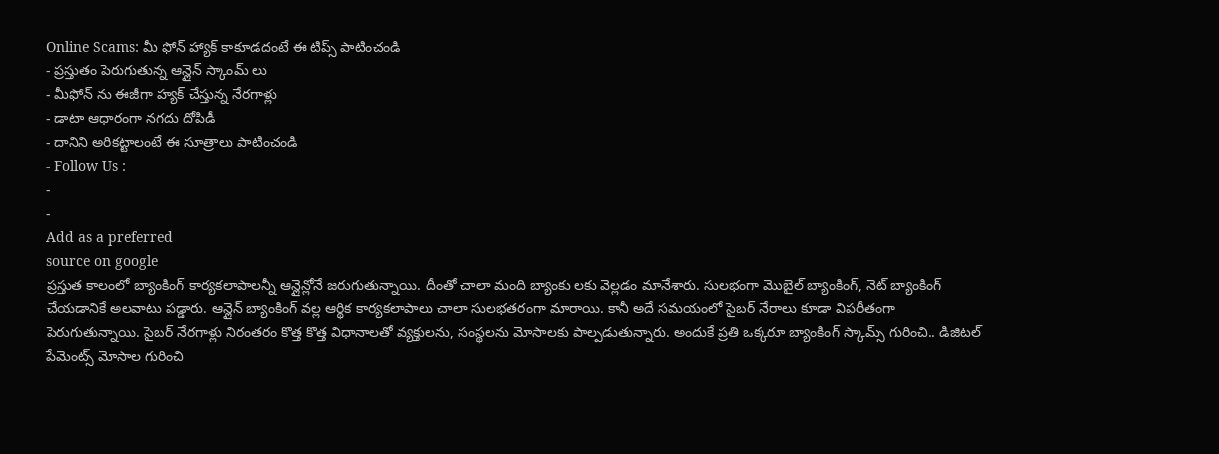Online Scams: మీ ఫోన్ హ్యాక్ కాకూడదంటే ఈ టిప్స్ పాటించండి
- ప్రస్తుతం పెరుగుతున్న ఆన్లైన్ స్కాంమ్ లు
- మీఫోన్ ను ఈజీగా హ్యక్ చేస్తున్న నేరగాళ్లు
- డాటా ఆధారంగా నగదు దోపిడీ
- దానిని అరికట్టాలంటే ఈ సూత్రాలు పాటించండి
- Follow Us :
-
-
Add as a preferred
source on google
ప్రస్తుత కాలంలో బ్యాంకింగ్ కార్యకలాపాలన్నీ ఆన్లైన్లోనే జరుగుతున్నాయి. దీంతో చాలా మంది బ్యాంకు లకు వెల్లడం మానేశారు. సులభంగా మొబైల్ బ్యాంకింగ్, నెట్ బ్యాంకింగ్ చేయడానికే అలవాటు పడ్డారు. ఆన్లైన్ బ్యాంకింగ్ వల్ల ఆర్థిక కార్యకలాపాలు చాలా సులభతరంగా మారాయి. కానీ అదే సమయంలో సైబర్ నేరాలు కూడా విపరీతంగా పెరుగుతున్నాయి. సైబర్ నేరగాళ్లు నిరంతరం కొత్త కొత్త విధానాలతో వ్యక్తులను, సంస్థలను మోసాలకు పాల్పడుతున్నారు. అందుకే ప్రతి ఒక్కరూ బ్యాంకింగ్ స్కామ్స్ గురించి.. డిజిటల్ పేమెంట్స్ మోసాల గురించి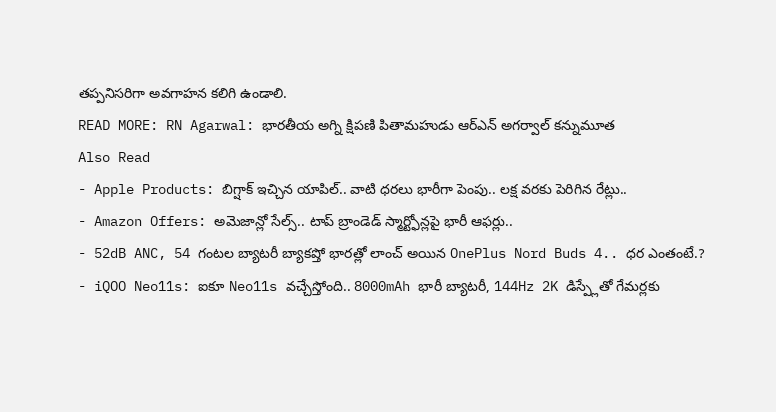తప్పనిసరిగా అవగాహన కలిగి ఉండాలి.
READ MORE: RN Agarwal: భారతీయ అగ్ని క్షిపణి పితామహుడు ఆర్ఎన్ అగర్వాల్ కన్నుమూత
Also Read
- Apple Products: బిగ్షాక్ ఇచ్చిన యాపిల్.. వాటి ధరలు భారీగా పెంపు.. లక్ష వరకు పెరిగిన రేట్లు..
- Amazon Offers: అమెజాన్లో సేల్స్.. టాప్ బ్రాండెడ్ స్మార్ట్ఫోన్లపై భారీ ఆఫర్లు..
- 52dB ANC, 54 గంటల బ్యాటరీ బ్యాకప్తో భారత్లో లాంచ్ అయిన OnePlus Nord Buds 4.. ధర ఎంతంటే.?
- iQOO Neo11s: ఐకూ Neo11s వచ్చేస్తోంది.. 8000mAh భారీ బ్యాటరీ, 144Hz 2K డిస్ప్లేతో గేమర్లకు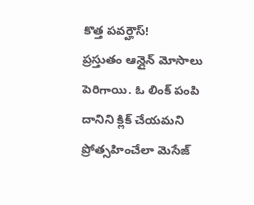కొత్త పవర్హౌస్!
ప్రస్తుతం ఆన్లైన్ మోసాలు పెరిగాయి. ఓ లింక్ పంపి దానిని క్లిక్ చేయమని ప్రోత్సహించేలా మెసేజ్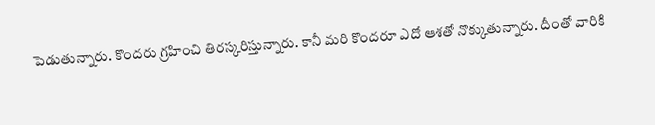పెడుతున్నారు. కొందరు గ్రహించి తిరస్కరిస్తున్నారు. కానీ మరి కొందరూ ఎదో ఆశతో నొక్కుతున్నారు. దీంతో వారికి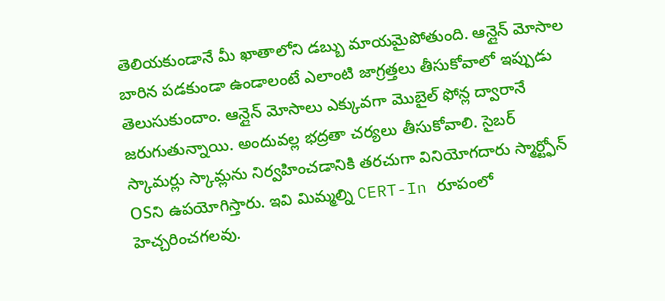తెలియకుండానే మీ ఖాతాలోని డబ్బు మాయమైపోతుంది. ఆన్లైన్ మోసాల బారిన పడకుండా ఉండాలంటే ఎలాంటి జాగ్రత్తలు తీసుకోవాలో ఇప్పుడు తెలుసుకుందాం. ఆన్లైన్ మోసాలు ఎక్కువగా మొబైల్ ఫోన్ల ద్వారానే జరుగుతున్నాయి. అందువల్ల భద్రతా చర్యలు తీసుకోవాలి. సైబర్ స్కామర్లు స్కామ్లను నిర్వహించడానికి తరచుగా వినియోగదారు స్మార్ట్ఫోన్ OSని ఉపయోగిస్తారు. ఇవి మిమ్మల్ని CERT-In రూపంలో హెచ్చరించగలవు.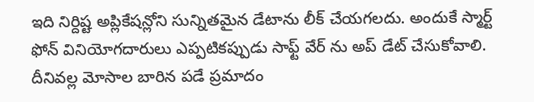ఇది నిర్దిష్ట అప్లికేషన్లోని సున్నితమైన డేటాను లీక్ చేయగలదు. అందుకే స్మార్ట్ ఫోన్ వినియోగదారులు ఎప్పటికప్పుడు సాఫ్ట్ వేర్ ను అప్ డేట్ చేసుకోవాలి. దీనివల్ల మోసాల బారిన పడే ప్రమాదం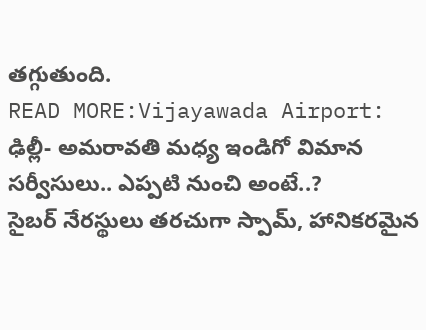తగ్గుతుంది.
READ MORE:Vijayawada Airport: ఢిల్లీ- అమరావతి మధ్య ఇండిగో విమాన సర్వీసులు.. ఎప్పటి నుంచి అంటే..?
సైబర్ నేరస్థులు తరచుగా స్పామ్, హానికరమైన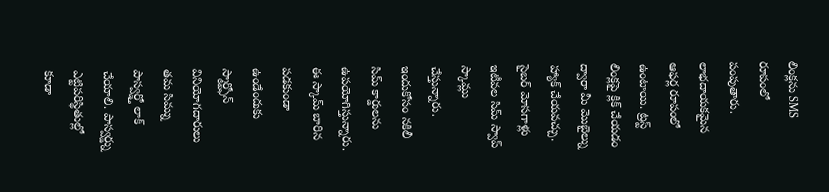లింక్లను SMS రూపంలో పంపుతారు. లాభదాయకమైన ఆఫర్ల రూపంలో ఉంటాయి. ట్రస్ట్ లింక్లపై క్లిక్ చేయడం ద్వారా మీ మొబైల్ను హ్యాక్ చేయవచ్చు. సైబర్ మోసగాళ్లు ఇటీవల సిమ్ స్వాప్ స్కామ్లు చేస్తున్నారు. ఇందుకోసం నకిలీ సిమ్ కార్డులను ఉపయోగిస్తున్నారు. ఈ స్కామ్ బారిన పడకుండా ఉండేందుకు స్మార్ట్ఫోన్ వినియోగదారులు తమ సిమ్ను పాస్వర్డ్తో లాక్ చేయాలి. పాస్వర్డ్ను ఎట్టిపరిస్థితుల్లో కూడా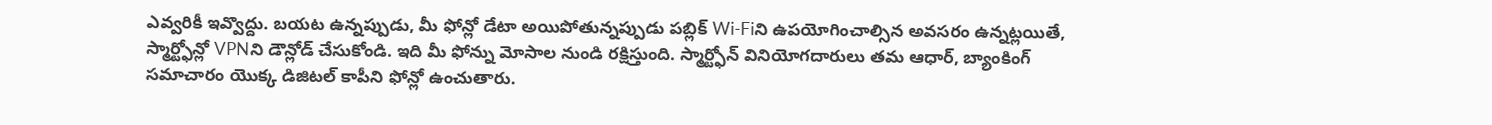ఎవ్వరికీ ఇవ్వొద్దు. బయట ఉన్నప్పుడు, మీ ఫోన్లో డేటా అయిపోతున్నప్పుడు పబ్లిక్ Wi-Fiని ఉపయోగించాల్సిన అవసరం ఉన్నట్లయితే, స్మార్ట్ఫోన్లో VPNని డౌన్లోడ్ చేసుకోండి. ఇది మీ ఫోన్ను మోసాల నుండి రక్షిస్తుంది. స్మార్ట్ఫోన్ వినియోగదారులు తమ ఆధార్, బ్యాంకింగ్ సమాచారం యొక్క డిజిటల్ కాపీని ఫోన్లో ఉంచుతారు.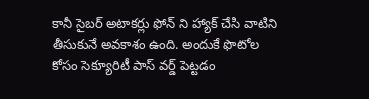కానీ సైబర్ అటాకర్లు ఫోన్ ని హ్యాక్ చేసి వాటిని తీసుకునే అవకాశం ఉంది. అందుకే ఫొటోల కోసం సెక్యూరిటీ పాస్ వర్డ్ పెట్టడం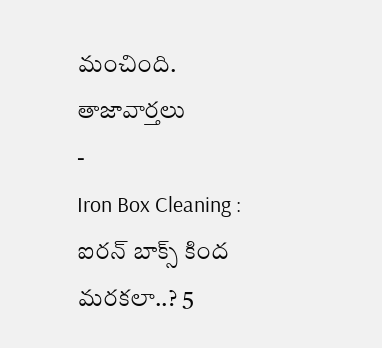మంచింది.
తాజావార్తలు
-
Iron Box Cleaning : ఐరన్ బాక్స్ కింద మరకలా..? 5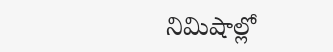నిమిషాల్లో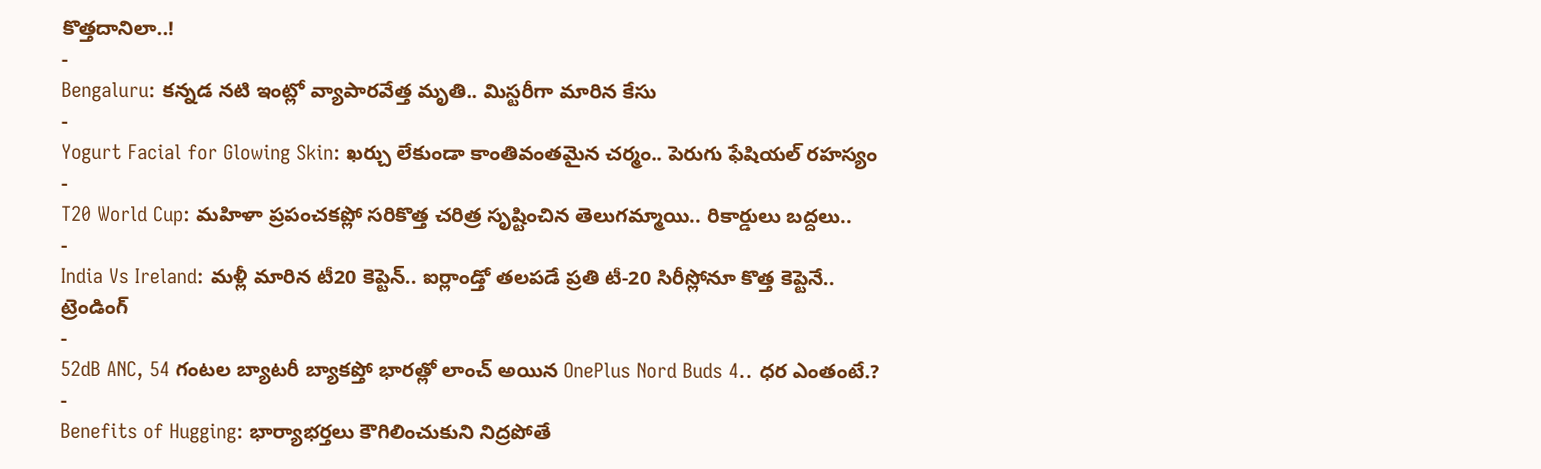కొత్తదానిలా..!
-
Bengaluru: కన్నడ నటి ఇంట్లో వ్యాపారవేత్త మృతి.. మిస్టరీగా మారిన కేసు
-
Yogurt Facial for Glowing Skin: ఖర్చు లేకుండా కాంతివంతమైన చర్మం.. పెరుగు ఫేషియల్ రహస్యం
-
T20 World Cup: మహిళా ప్రపంచకప్లో సరికొత్త చరిత్ర సృష్టించిన తెలుగమ్మాయి.. రికార్డులు బద్దలు..
-
India Vs Ireland: మళ్లీ మారిన టీ20 కెప్టెన్.. ఐర్లాండ్తో తలపడే ప్రతి టీ-20 సిరీస్లోనూ కొత్త కెప్టెనే..
ట్రెండింగ్
-
52dB ANC, 54 గంటల బ్యాటరీ బ్యాకప్తో భారత్లో లాంచ్ అయిన OnePlus Nord Buds 4.. ధర ఎంతంటే.?
-
Benefits of Hugging: భార్యాభర్తలు కౌగిలించుకుని నిద్రపోతే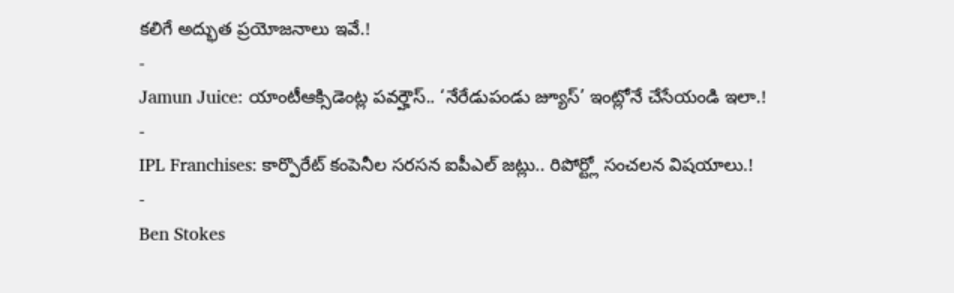కలిగే అద్భుత ప్రయోజనాలు ఇవే.!
-
Jamun Juice: యాంటీఆక్సిడెంట్ల పవర్హౌస్.. ‘నేరేడుపండు జ్యూస్’ ఇంట్లోనే చేసేయండి ఇలా.!
-
IPL Franchises: కార్పొరేట్ కంపెనీల సరసన ఐపీఎల్ జట్లు.. రిపోర్ట్లో సంచలన విషయాలు.!
-
Ben Stokes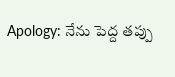Apology: నేను పెద్ద తప్పు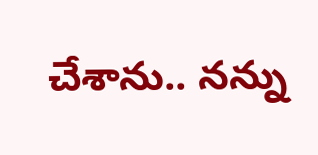చేశాను.. నన్ను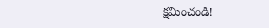క్షమించండి!